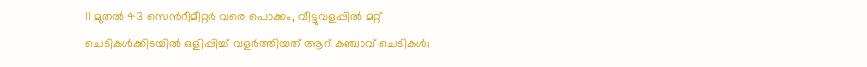11 മുതൽ 43 സെന്‍റീമീറ്റർ വരെ പൊക്കം, വീട്ടുവളപ്പിൽ മറ്റ് ചെടികൾക്കിടയിൽ ഒളിപ്പിച്ച് വളർത്തിയത് ആറ് കഞ്ചാവ് ചെടികൾ;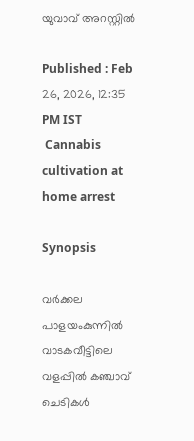യുവാവ് അറസ്റ്റിൽ

Published : Feb 26, 2026, 12:35 PM IST
 Cannabis cultivation at home arrest

Synopsis

വർക്കല പാളയംകുന്നിൽ വാടകവീട്ടിലെ വളപ്പിൽ കഞ്ചാവ് ചെടികൾ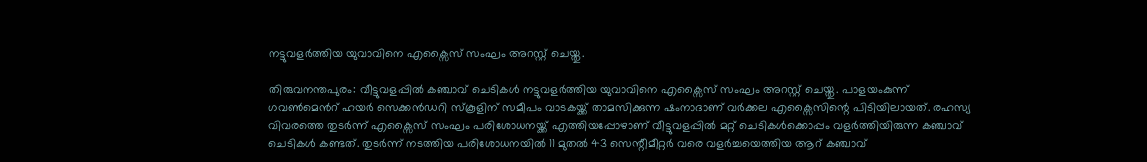നട്ടുവളർത്തിയ യുവാവിനെ എക്സൈസ് സംഘം അറസ്റ്റ് ചെയ്തു.

തിരുവനന്തപുരം: വീട്ടുവളപ്പിൽ കഞ്ചാവ് ചെടികൾ നട്ടുവളർത്തിയ യുവാവിനെ എക്സൈസ് സംഘം അറസ്റ്റ് ചെയ്തു. പാളയംകുന്ന് ഗവണ്‍മെന്‍റ് ഹയർ സെക്കൻഡറി സ്കൂളിന് സമീപം വാടകയ്ക്ക് താമസിക്കുന്ന ഷംനാദാണ് വർക്കല എക്സൈസിന്റെ പിടിയിലായത്. രഹസ്യ വിവരത്തെ തുടർന്ന് എക്സൈസ് സംഘം പരിശോധനയ്ക്ക് എത്തിയപ്പോഴാണ് വീട്ടുവളപ്പിൽ മറ്റ് ചെടികൾക്കൊപ്പം വളർത്തിയിരുന്ന കഞ്ചാവ് ചെടികൾ കണ്ടത്. തുടർന്ന് നടത്തിയ പരിശോധനയിൽ 11 മുതൽ 43 സെന്റീമീറ്റർ വരെ വളർച്ചയെത്തിയ ആറ് കഞ്ചാവ്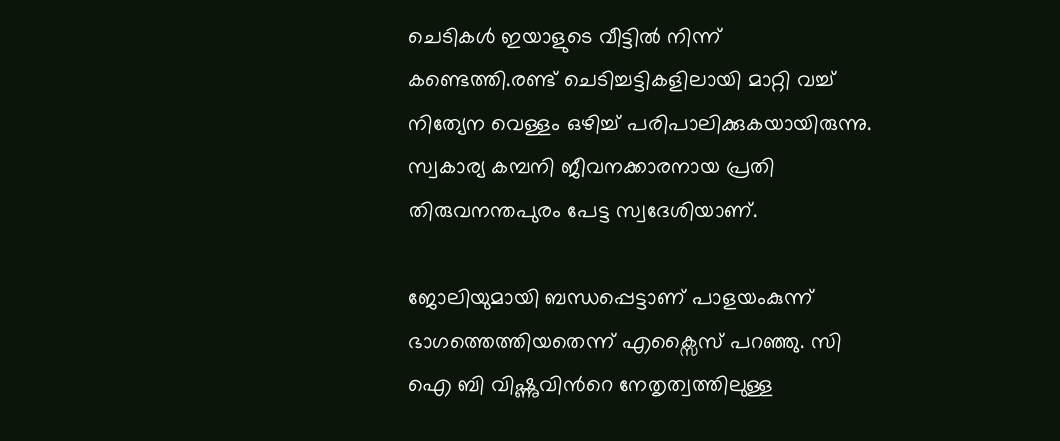ചെടികൾ ഇയാളുടെ വീട്ടിൽ നിന്ന് കണ്ടെത്തി.രണ്ട് ചെടിച്ചട്ടികളിലായി മാറ്റി വച്ച് നിത്യേന വെള്ളം ഒഴിച്ച് പരിപാലിക്കുകയായിരുന്നു. സ്വകാര്യ കമ്പനി ജീവനക്കാരനായ പ്രതി തിരുവനന്തപുരം പേട്ട സ്വദേശിയാണ്.

ജോലിയുമായി ബന്ധപ്പെട്ടാണ് പാളയംകുന്ന് ഭാഗത്തെത്തിയതെന്ന് എക്സൈസ് പറഞ്ഞു. സി ഐ ബി വിഷ്ണുവിന്‍റെ നേതൃത്വത്തിലുള്ള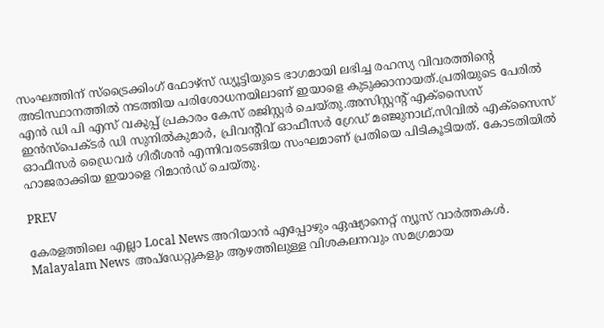സംഘത്തിന് സ്ട്രൈക്കിംഗ് ഫോഴ്സ് ഡ്യൂട്ടിയുടെ ഭാഗമായി ലഭിച്ച രഹസ്യ വിവരത്തിന്റെ അടിസ്ഥാനത്തിൽ നടത്തിയ പരിശോധനയിലാണ് ഇയാളെ കുടുക്കാനായത്.പ്രതിയുടെ പേരിൽ എൻ ഡി പി എസ് വകുപ്പ് പ്രകാരം കേസ് രജിസ്റ്റർ ചെയ്തു.അസിസ്റ്റന്റ് എക്സൈസ് ഇൻസ്പെക്ടർ ഡി സുനിൽകുമാർ, പ്രിവന്റീവ് ഓഫീസർ ഗ്രേഡ് മഞ്ജുനാഥ്,സിവിൽ എക്സൈസ് ഓഫീസർ ഡ്രൈവർ ഗിരീശൻ എന്നിവരടങ്ങിയ സംഘമാണ് പ്രതിയെ പിടികൂടിയത്. കോടതിയിൽ ഹാജരാക്കിയ ഇയാളെ റിമാൻഡ് ചെയ്തു.

PREV

കേരളത്തിലെ എല്ലാ Local News അറിയാൻ എപ്പോഴും ഏഷ്യാനെറ്റ് ന്യൂസ് വാർത്തകൾ. Malayalam News  അപ്‌ഡേറ്റുകളും ആഴത്തിലുള്ള വിശകലനവും സമഗ്രമായ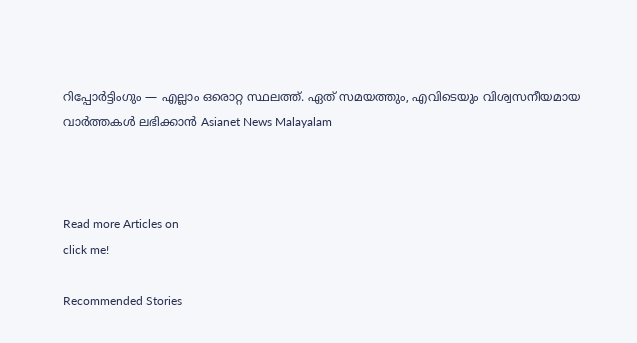റിപ്പോർട്ടിംഗും — എല്ലാം ഒരൊറ്റ സ്ഥലത്ത്. ഏത് സമയത്തും, എവിടെയും വിശ്വസനീയമായ വാർത്തകൾ ലഭിക്കാൻ Asianet News Malayalam



Read more Articles on
click me!

Recommended Stories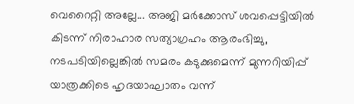വെറൈറ്റി അല്ലേ... അജി മർക്കോസ് ശവപ്പെട്ടിയിൽ കിടന്ന് നിരാഹാര സത്യാഗ്രഹം ആരംഭിച്ചു, നടപടിയില്ലെങ്കിൽ സമരം കടുക്കുമെന്ന് മുന്നറിയിപ്പ്
യാത്രക്കിടെ ഹൃദയാഘാതം വന്ന്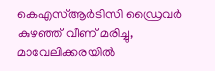കെഎസ്ആർടിസി ഡ്രൈവർ കുഴഞ്ഞ് വീണ് മരിച്ചു, മാവേലിക്കരയിൽ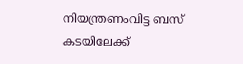നിയന്ത്രണംവിട്ട ബസ് കടയിലേക്ക്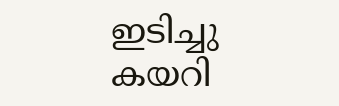ഇടിച്ചു കയറി